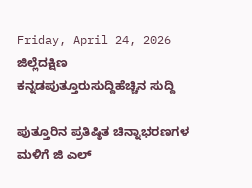Friday, April 24, 2026
ಜಿಲ್ಲೆದಕ್ಷಿಣ ಕನ್ನಡಪುತ್ತೂರುಸುದ್ದಿಹೆಚ್ಚಿನ ಸುದ್ದಿ

ಪುತ್ತೂರಿನ ಪ್ರತಿಷ್ಠಿತ ಚಿನ್ನಾಭರಣಗಳ ಮಳಿಗೆ ಜಿ ಎಲ್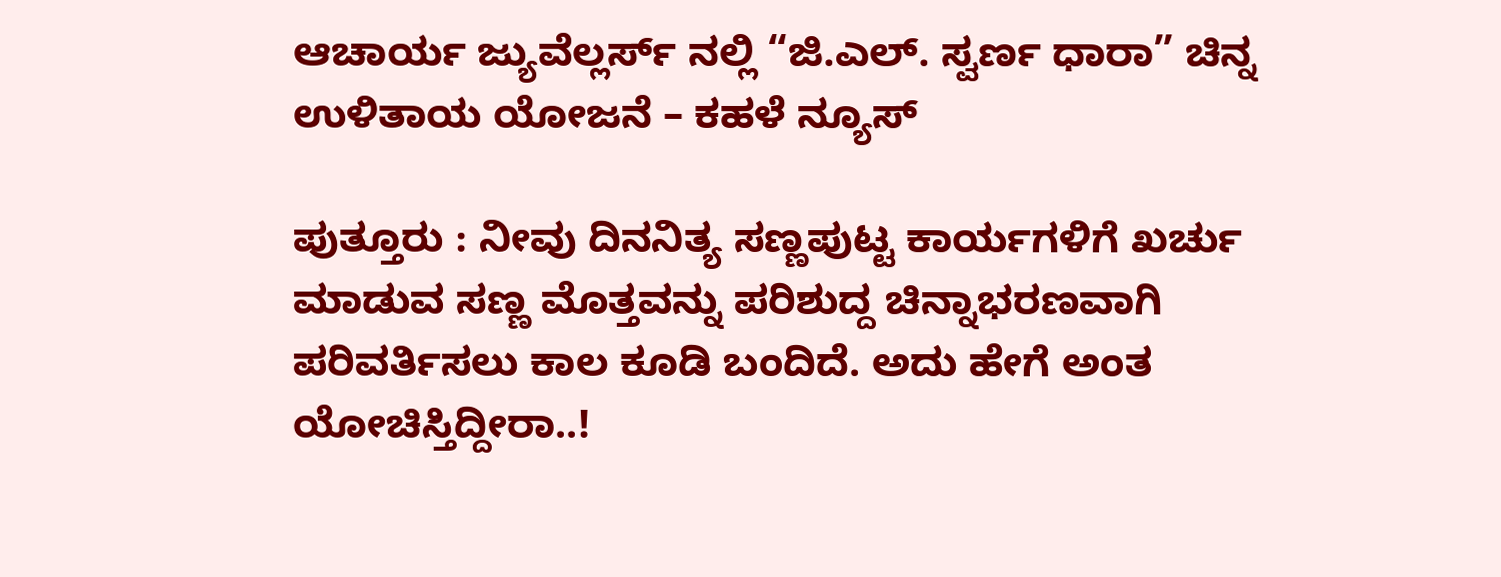ಆಚಾರ್ಯ ಜ್ಯುವೆಲ್ಲರ್ಸ್ ನಲ್ಲಿ “ಜಿ.ಎಲ್. ಸ್ವರ್ಣ ಧಾರಾ” ಚಿನ್ನ ಉಳಿತಾಯ ಯೋಜನೆ – ಕಹಳೆ ನ್ಯೂಸ್

ಪುತ್ತೂರು : ನೀವು ದಿನನಿತ್ಯ ಸಣ್ಣಪುಟ್ಟ ಕಾರ್ಯಗಳಿಗೆ ಖರ್ಚು ಮಾಡುವ ಸಣ್ಣ ಮೊತ್ತವನ್ನು ಪರಿಶುದ್ದ ಚಿನ್ನಾಭರಣವಾಗಿ ಪರಿವರ್ತಿಸಲು ಕಾಲ ಕೂಡಿ ಬಂದಿದೆ. ಅದು ಹೇಗೆ ಅಂತ ಯೋಚಿಸ್ತಿದ್ದೀರಾ..!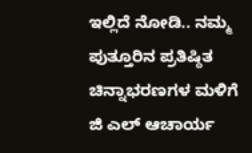ಇಲ್ಲಿದೆ ನೋಡಿ.. ನಮ್ಮ ಪುತ್ತೂರಿನ ಪ್ರತಿಷ್ಠಿತ ಚಿನ್ನಾಭರಣಗಳ ಮಳಿಗೆ ಜಿ ಎಲ್ ಆಚಾರ್ಯ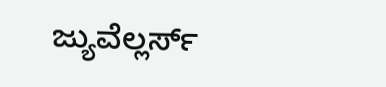ಜ್ಯುವೆಲ್ಲರ್ಸ್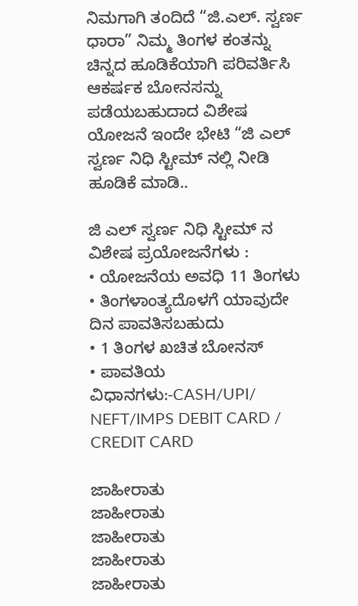ನಿಮಗಾಗಿ ತಂದಿದೆ “ಜಿ.ಎಲ್. ಸ್ವರ್ಣ ಧಾರಾ” ನಿಮ್ಮ ತಿಂಗಳ ಕಂತನ್ನು ಚಿನ್ನದ ಹೂಡಿಕೆಯಾಗಿ ಪರಿವರ್ತಿಸಿ ಆಕರ್ಷಕ ಬೋನಸನ್ನು ಪಡೆಯಬಹುದಾದ ವಿಶೇಷ ಯೋಜನೆ ಇಂದೇ ಭೇಟಿ “ಜಿ ಎಲ್ ಸ್ವರ್ಣ ನಿಧಿ ಸ್ಟೀಮ್ ನಲ್ಲಿ ನೀಡಿ ಹೂಡಿಕೆ ಮಾಡಿ..

ಜಿ ಎಲ್ ಸ್ವರ್ಣ ನಿಧಿ ಸ್ಟೀಮ್ ನ ವಿಶೇಷ ಪ್ರಯೋಜನೆಗಳು :
• ಯೋಜನೆಯ ಅವಧಿ 11 ತಿಂಗಳು
• ತಿಂಗಳಾಂತ್ಯದೊಳಗೆ ಯಾವುದೇ ದಿನ ಪಾವತಿಸಬಹುದು
• 1 ತಿಂಗಳ ಖಚಿತ ಬೋನಸ್
• ಪಾವತಿಯ ವಿಧಾನಗಳು:-CASH/UPI/ NEFT/IMPS DEBIT CARD / CREDIT CARD

ಜಾಹೀರಾತು
ಜಾಹೀರಾತು
ಜಾಹೀರಾತು
ಜಾಹೀರಾತು
ಜಾಹೀರಾತು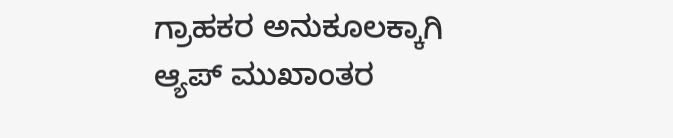ಗ್ರಾಹಕರ ಅನುಕೂಲಕ್ಕಾಗಿ ಆ್ಯಪ್ ಮುಖಾಂತರ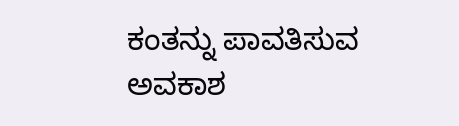ಕಂತನ್ನು ಪಾವತಿಸುವ ಅವಕಾಶ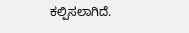ಕಲ್ಪಿಸಲಾಗಿದೆ.